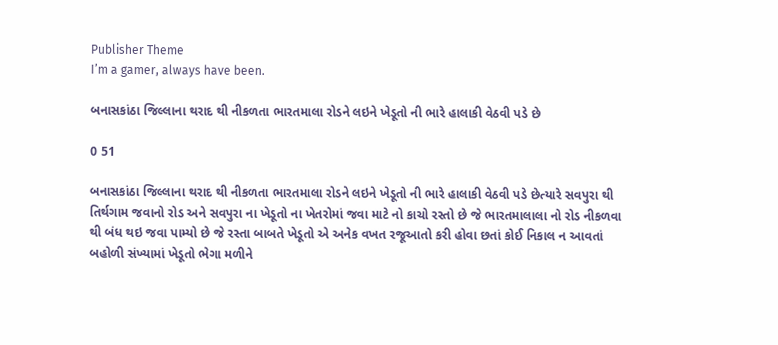Publisher Theme
I’m a gamer, always have been.

બનાસકાંઠા જિલ્લાના થરાદ થી નીકળતા ભારતમાલા રોડને લઇને ખેડૂતો ની ભારે હાલાકી વેઠવી પડે છે

0 51

બનાસકાંઠા જિલ્લાના થરાદ થી નીકળતા ભારતમાલા રોડને લઇને ખેડૂતો ની ભારે હાલાકી વેઠવી પડે છેત્યારે સવપુરા થી તિર્થગામ જવાનો રોડ અને સવપુરા ના ખેડૂતો ના ખેતરોમાં જવા માટે નો કાચો રસ્તો છે જે ભારતમાલાલા નો રોડ નીકળવા થી બંધ થઇ જવા પામ્યો છે જે રસ્તા બાબતે ખેડૂતો એ અનેક વખત રજૂઆતો કરી હોવા છતાં કોઈ નિકાલ ન આવતાં બહોળી સંખ્યામાં ખેડૂતો ભેગા મળીને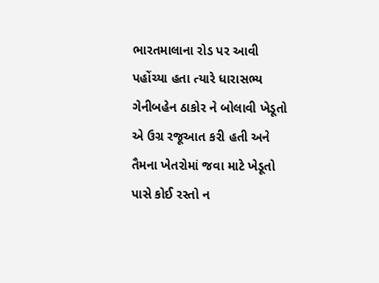ભારતમાલાના રોડ પર આવી પહોંચ્યા હતા ત્યારે ધારાસભ્ય ગેનીબહેન ઠાકોર ને બોલાવી ખેડૂતો એ ઉગ્ર રજૂઆત કરી હતી અને તૈમના ખેતરોમાં જવા માટે ખેડૂતો પાસે કોઈ રસ્તો ન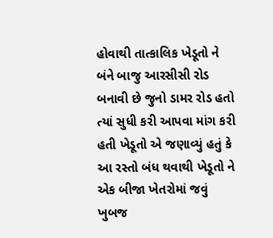હોવાથી તાત્કાલિક ખેડૂતો ને બંને બાજુ આરસીસી રોડ બનાવી છે જુનો ડામર રોડ હતો ત્યાં સુધી કરી આપવા માંગ કરી હતી ખેડૂતો એ જણાવ્યું હતું કે આ રસ્તો બંધ થવાથી ખેડૂતો ને એક બીજા ખેતરોમાં જવું ખુબજ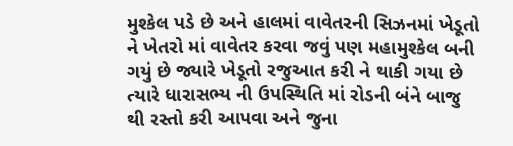મુશ્કેલ પડે છે અને હાલમાં વાવેતરની સિઝનમાં ખેડૂતો ને ખેતરો માં વાવેતર કરવા જવું પણ મહામુશ્કેલ બની ગયું છે જ્યારે ખેડૂતો રજુઆત કરી ને થાકી ગયા છે ત્યારે ધારાસભ્ય ની ઉપસ્થિતિ માં રોડની બંને બાજુ થી રસ્તો કરી આપવા અને જુના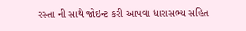રસ્તા ની સાથે જોઇન્ટ કરી આપવા ધારાસભ્ય સહિત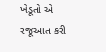ખેડૂતો એ રજૂઆત કરી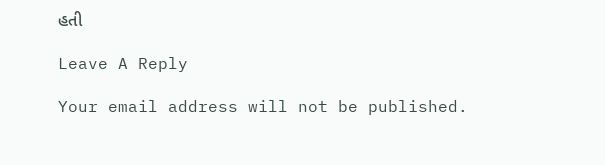હતી

Leave A Reply

Your email address will not be published.